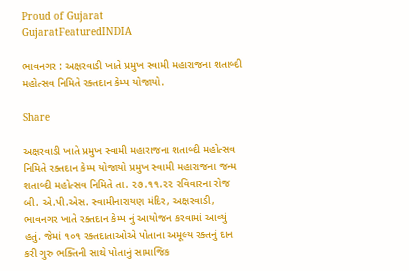Proud of Gujarat
GujaratFeaturedINDIA

ભાવનગર : અક્ષરવાડી ખાતે પ્રમુખ સ્વામી મહારાજના શતાબ્દી મહોત્સવ નિમિતે રક્તદાન કેમ્પ યોજાયો.

Share

અક્ષરવાડી ખાતે પ્રમુખ સ્વામી મહારાજના શતાબ્દી મહોત્સવ નિમિતે રક્તદાન કેમ્પ યોજાયો પ્રમુખ સ્વામી મહારાજના જન્મ શતાબ્દી મહોત્સવ નિમિતે તા. ૨૭.૧૧.૨૨ રવિવારના રોજ બી. એ.પી.એસ. સ્વામીનારાયણ મંદિર, અક્ષરવાડી, ભાવનગર ખાતે રક્તદાન કેમ્પ નું આયોજન કરવામાં આવ્યું હતું. જેમાં ૧૦૧ રક્તદાતાઓએ પોતાના અમૂલ્ય રક્તનું દાન કરી ગુરુ ભક્તિની સાથે પોતાનું સામાજિક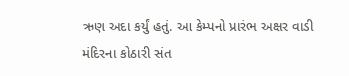ઋણ અદા કર્યું હતું. આ કેમ્પનો પ્રારંભ અક્ષર વાડી મંદિરના કોઠારી સંત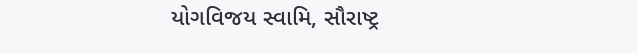યોગવિજય સ્વામિ, સૌરાષ્ટ્ર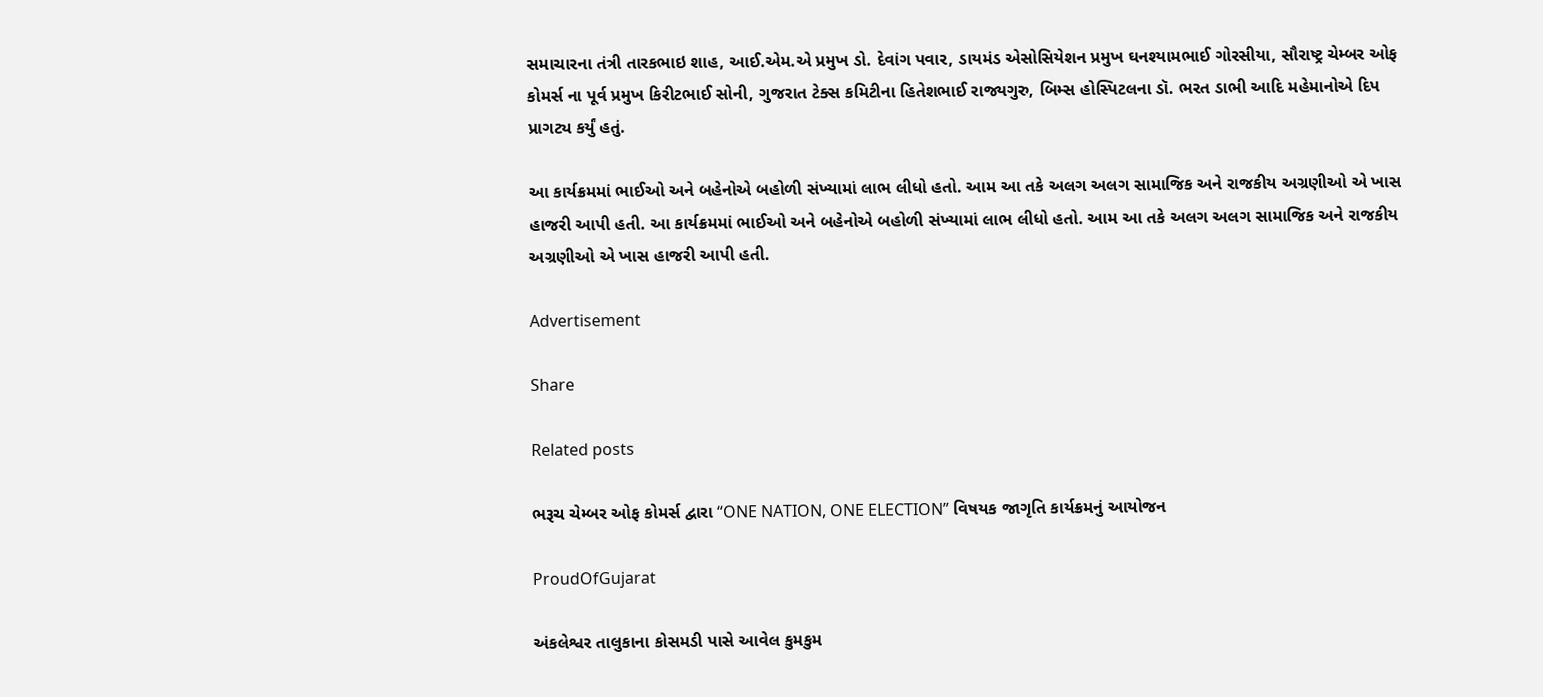સમાચારના તંત્રી તારકભાઇ શાહ, આઈ.એમ.એ પ્રમુખ ડો. દેવાંગ પવાર, ડાયમંડ એસોસિયેશન પ્રમુખ ઘનશ્યામભાઈ ગોરસીયા, સૌરાષ્ટ્ર ચેમ્બર ઓફ કોમર્સ ના પૂર્વ પ્રમુખ કિરીટભાઈ સોની, ગુજરાત ટેક્સ કમિટીના હિતેશભાઈ રાજ્યગુરુ, બિમ્સ હોસ્પિટલના ડૉ. ભરત ડાભી આદિ મહેમાનોએ દિપ પ્રાગટ્ય કર્યું હતું.

આ કાર્યક્રમમાં ભાઈઓ અને બહેનોએ બહોળી સંખ્યામાં લાભ લીધો હતો. આમ આ તકે અલગ અલગ સામાજિક અને રાજકીય અગ્રણીઓ એ ખાસ હાજરી આપી હતી. આ કાર્યક્રમમાં ભાઈઓ અને બહેનોએ બહોળી સંખ્યામાં લાભ લીધો હતો. આમ આ તકે અલગ અલગ સામાજિક અને રાજકીય અગ્રણીઓ એ ખાસ હાજરી આપી હતી.

Advertisement

Share

Related posts

ભરૂચ ચેમ્બર ઓફ કોમર્સ દ્વારા “ONE NATION, ONE ELECTION” વિષયક જાગૃતિ કાર્યક્રમનું આયોજન

ProudOfGujarat

અંકલેશ્વર તાલુકાના કોસમડી પાસે આવેલ કુમકુમ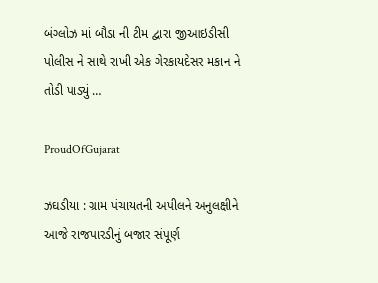બંગ્લોઝ માં બૌડા ની ટીમ દ્વારા જીઆઇડીસી પોલીસ ને સાથે રાખી એક ગેરકાયદેસર મકાન ને તોડી પાડ્યું …

ProudOfGujarat

ઝઘડીયા : ગ્રામ પંચાયતની અપીલને અનુલક્ષીને આજે રાજપારડીનું બજાર સંપૂર્ણ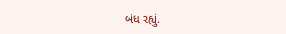બંધ રહ્યું.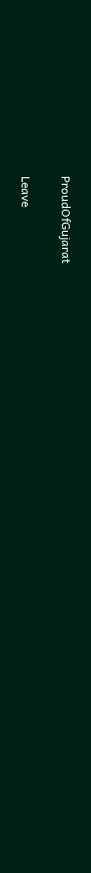ProudOfGujarat

Leave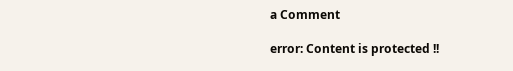a Comment

error: Content is protected !!